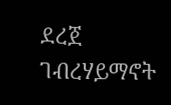ደረጀ ገብረሃይማኖት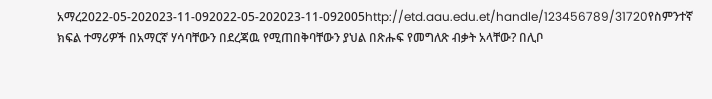አማረ2022-05-202023-11-092022-05-202023-11-092005http://etd.aau.edu.et/handle/123456789/31720የስምንተኛ ክፍል ተማሪዎች በአማርኛ ሃሳባቸውን በደረጃዉ የሚጠበቅባቸውን ያህል በጽሑፍ የመግለጽ ብቃት አላቸው? በሊቦ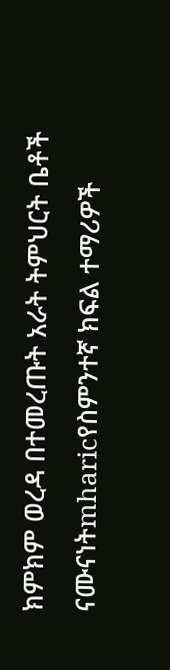ክምክም ወረዳ በተመረጡት አራት ትምህርት ቤቶች ናሙናነትmharicየስምንተኛ ክፍል ተማሪዎች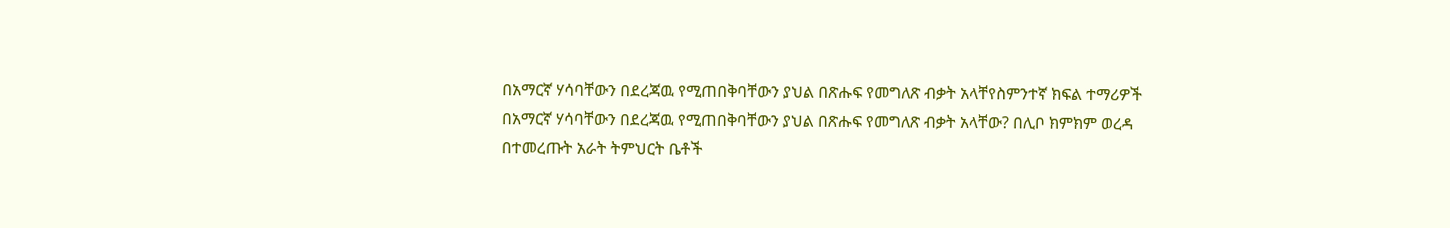በአማርኛ ሃሳባቸውን በደረጃዉ የሚጠበቅባቸውን ያህል በጽሑፍ የመግለጽ ብቃት አላቸየስምንተኛ ክፍል ተማሪዎች በአማርኛ ሃሳባቸውን በደረጃዉ የሚጠበቅባቸውን ያህል በጽሑፍ የመግለጽ ብቃት አላቸው? በሊቦ ክምክም ወረዳ በተመረጡት አራት ትምህርት ቤቶች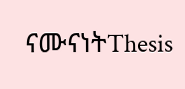ናሙናነትThesis